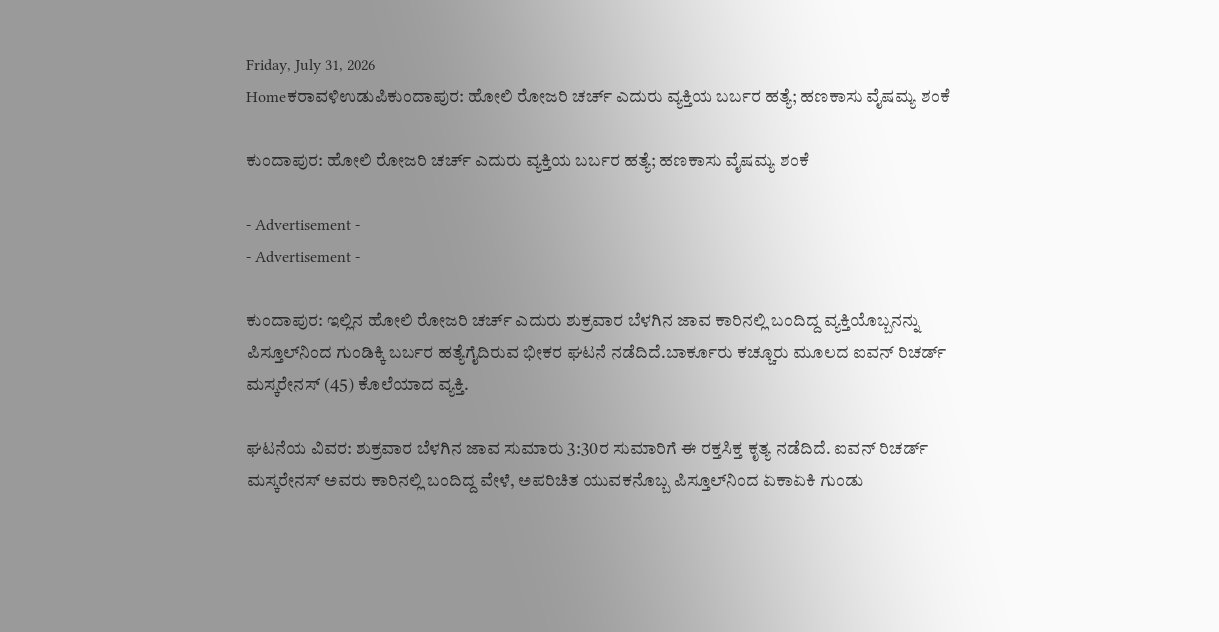Friday, July 31, 2026
Homeಕರಾವಳಿಉಡುಪಿಕುಂದಾಪುರ: ಹೋಲಿ ರೋಜರಿ ಚರ್ಚ್ ಎದುರು ವ್ಯಕ್ತಿಯ ಬರ್ಬರ ಹತ್ಯೆ; ಹಣಕಾಸು ವೈಷಮ್ಯ ಶಂಕೆ

ಕುಂದಾಪುರ: ಹೋಲಿ ರೋಜರಿ ಚರ್ಚ್ ಎದುರು ವ್ಯಕ್ತಿಯ ಬರ್ಬರ ಹತ್ಯೆ; ಹಣಕಾಸು ವೈಷಮ್ಯ ಶಂಕೆ

- Advertisement -
- Advertisement -

ಕುಂದಾಪುರ: ಇಲ್ಲಿನ ಹೋಲಿ ರೋಜರಿ ಚರ್ಚ್ ಎದುರು ಶುಕ್ರವಾರ ಬೆಳಗಿನ ಜಾವ ಕಾರಿನಲ್ಲಿ ಬಂದಿದ್ದ ವ್ಯಕ್ತಿಯೊಬ್ಬನನ್ನು ಪಿಸ್ತೂಲ್‌ನಿಂದ ಗುಂಡಿಕ್ಕಿ ಬರ್ಬರ ಹತ್ಯೆಗೈದಿರುವ ಭೀಕರ ಘಟನೆ ನಡೆದಿದೆ.ಬಾರ್ಕೂರು ಕಚ್ಚೂರು ಮೂಲದ ಐವನ್ ರಿಚರ್ಡ್ ಮಸ್ಕರೇನಸ್ (45) ಕೊಲೆಯಾದ ವ್ಯಕ್ತಿ.

ಘಟನೆಯ ವಿವರ: ಶುಕ್ರವಾರ ಬೆಳಗಿನ ಜಾವ ಸುಮಾರು 3:30ರ ಸುಮಾರಿಗೆ ಈ ರಕ್ತಸಿಕ್ತ ಕೃತ್ಯ ನಡೆದಿದೆ. ಐವನ್ ರಿಚರ್ಡ್ ಮಸ್ಕರೇನಸ್ ಅವರು ಕಾರಿನಲ್ಲಿ ಬಂದಿದ್ದ ವೇಳೆ, ಅಪರಿಚಿತ ಯುವಕನೊಬ್ಬ ಪಿಸ್ತೂಲ್‌ನಿಂದ ಏಕಾಏಕಿ ಗುಂಡು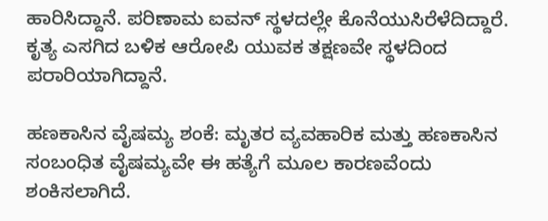ಹಾರಿಸಿದ್ದಾನೆ. ಪರಿಣಾಮ ಐವನ್ ಸ್ಥಳದಲ್ಲೇ ಕೊನೆಯುಸಿರೆಳೆದಿದ್ದಾರೆ. ಕೃತ್ಯ ಎಸಗಿದ ಬಳಿಕ ಆರೋಪಿ ಯುವಕ ತಕ್ಷಣವೇ ಸ್ಥಳದಿಂದ ಪರಾರಿಯಾಗಿದ್ದಾನೆ.

ಹಣಕಾಸಿನ ವೈಷಮ್ಯ ಶಂಕೆ: ಮೃತರ ವ್ಯವಹಾರಿಕ ಮತ್ತು ಹಣಕಾಸಿನ ಸಂಬಂಧಿತ ವೈಷಮ್ಯವೇ ಈ ಹತ್ಯೆಗೆ ಮೂಲ ಕಾರಣವೆಂದು ಶಂಕಿಸಲಾಗಿದೆ.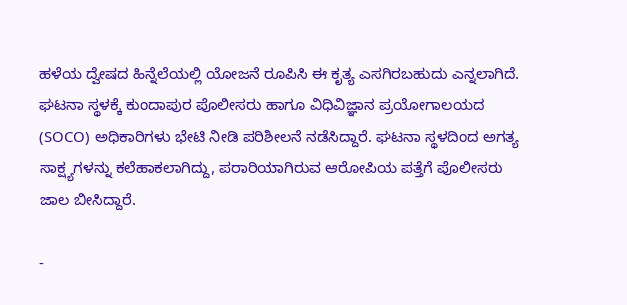ಹಳೆಯ ದ್ವೇಷದ ಹಿನ್ನೆಲೆಯಲ್ಲಿ ಯೋಜನೆ ರೂಪಿಸಿ ಈ ಕೃತ್ಯ ಎಸಗಿರಬಹುದು ಎನ್ನಲಾಗಿದೆ. ಘಟನಾ ಸ್ಥಳಕ್ಕೆ ಕುಂದಾಪುರ ಪೊಲೀಸರು ಹಾಗೂ ವಿಧಿವಿಜ್ಞಾನ ಪ್ರಯೋಗಾಲಯದ (SOCO) ಅಧಿಕಾರಿಗಳು ಭೇಟಿ ನೀಡಿ ಪರಿಶೀಲನೆ ನಡೆಸಿದ್ದಾರೆ. ಘಟನಾ ಸ್ಥಳದಿಂದ ಅಗತ್ಯ ಸಾಕ್ಷ್ಯಗಳನ್ನು ಕಲೆಹಾಕಲಾಗಿದ್ದು, ಪರಾರಿಯಾಗಿರುವ ಆರೋಪಿಯ ಪತ್ತೆಗೆ ಪೊಲೀಸರು ಜಾಲ ಬೀಸಿದ್ದಾರೆ.

-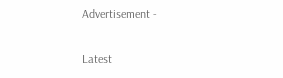Advertisement -

Latest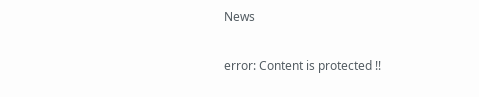News

error: Content is protected !!